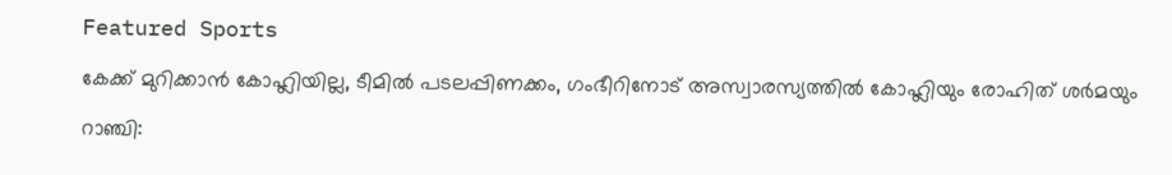Featured Sports

കേക്ക് മുറിക്കാന്‍ കോഹ്ലിയില്ല, ടീമില്‍ പടലപ്പിണക്കം, ഗംഭീറിനോട് അസ്വാരസ്യത്തില്‍ കോഹ്ലിയും രോഹിത്‌ ശര്‍മയും

റാഞ്ചി: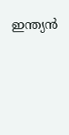ഇന്ത്യന്‍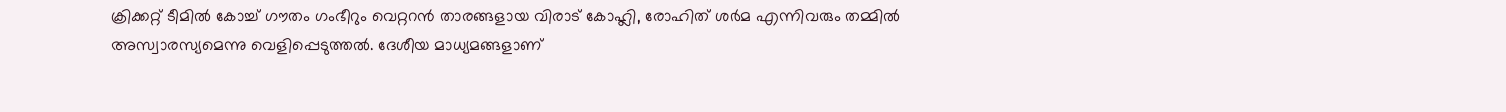ക്രിക്കറ്റ്‌ ടീമില്‍ കോച്ച്‌ ഗൗതം ഗംഭീറും വെറ്ററന്‍ താരങ്ങളായ വിരാട്‌ കോഹ്ലി, രോഹിത്‌ ശര്‍മ എന്നിവരും തമ്മില്‍ അസ്വാരസ്യമെന്നു വെളിപ്പെടുത്തല്‍. ദേശീയ മാധ്യമങ്ങളാണ്‌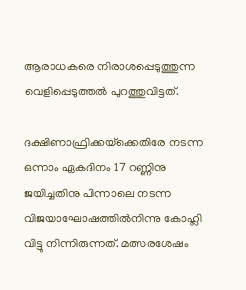ആരാധകരെ നിരാശപ്പെടുത്തുന്ന വെളിപ്പെടുത്തല്‍ പുറത്തുവിട്ടത്‌.

ദക്ഷിണാഫ്രിക്കയ്‌ക്കെതിരേ നടന്ന ഒന്നാം ഏകദിനം 17 റണ്ണിനു ജയിച്ചതിനു പിന്നാലെ നടന്ന വിജയാഘോഷത്തില്‍നിന്നു കോഹ്ലി വിട്ടു നിന്നിരുന്നത്‌. മത്സരശേഷം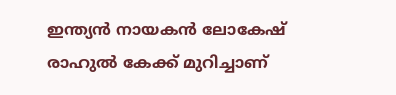ഇന്ത്യന്‍ നായകന്‍ ലോകേഷ്‌ രാഹുല്‍ കേക്ക്‌ മുറിച്ചാണ്‌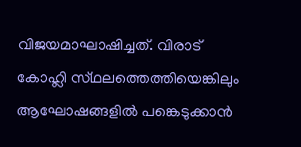വിജയമാഘാഷിച്ചത്‌. വിരാട്‌ കോഹ്ലി സ്‌ഥലത്തെത്തിയെങ്കിലും ആഘോഷങ്ങളില്‍ പങ്കെടുക്കാന്‍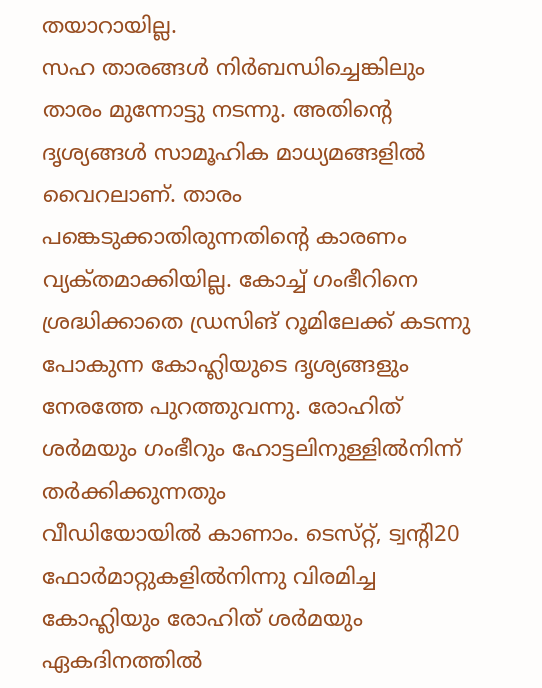തയാറായില്ല.
സഹ താരങ്ങള്‍ നിര്‍ബന്ധിച്ചെങ്കിലും താരം മുന്നോട്ടു നടന്നു. അതിന്റെ ദൃശ്യങ്ങള്‍ സാമൂഹിക മാധ്യമങ്ങളില്‍ വൈറലാണ്‌. താരം പങ്കെടുക്കാതിരുന്നതിന്റെ കാരണം വ്യക്‌തമാക്കിയില്ല. കോച്ച്‌ ഗംഭീറിനെ ശ്രദ്ധിക്കാതെ ഡ്രസിങ്‌ റൂമിലേക്ക്‌ കടന്നു പോകുന്ന കോഹ്ലിയുടെ ദൃശ്യങ്ങളും നേരത്തേ പുറത്തുവന്നു. രോഹിത്‌ ശര്‍മയും ഗംഭീറും ഹോട്ടലിനുള്ളില്‍നിന്ന്‌ തര്‍ക്കിക്കുന്നതും
വീഡിയോയില്‍ കാണാം. ടെസ്‌റ്റ്, ട്വന്റി20 ഫോര്‍മാറ്റുകളില്‍നിന്നു വിരമിച്ച കോഹ്ലിയും രോഹിത്‌ ശര്‍മയും ഏകദിനത്തില്‍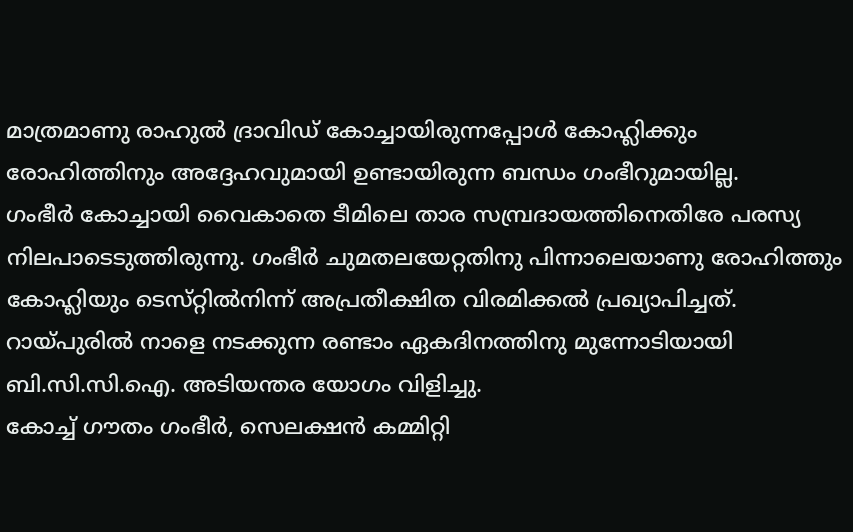മാത്രമാണു രാഹുല്‍ ദ്രാവിഡ്‌ കോച്ചായിരുന്നപ്പോള്‍ കോഹ്ലിക്കും രോഹിത്തിനും അദ്ദേഹവുമായി ഉണ്ടായിരുന്ന ബന്ധം ഗംഭീറുമായില്ല.
ഗംഭീര്‍ കോച്ചായി വൈകാതെ ടീമിലെ താര സമ്പ്രദായത്തിനെതിരേ പരസ്യ നിലപാടെടുത്തിരുന്നു. ഗംഭീര്‍ ചുമതലയേറ്റതിനു പിന്നാലെയാണു രോഹിത്തും കോഹ്ലിയും ടെസ്‌റ്റില്‍നിന്ന്‌ അപ്രതീക്ഷിത വിരമിക്കല്‍ പ്രഖ്യാപിച്ചത്‌. റായ്‌പുരില്‍ നാളെ നടക്കുന്ന രണ്ടാം ഏകദിനത്തിനു മുന്നോടിയായി ബി.സി.സി.ഐ. അടിയന്തര യോഗം വിളിച്ചു.
കോച്ച്‌ ഗൗതം ഗംഭീര്‍, സെലക്ഷന്‍ കമ്മിറ്റി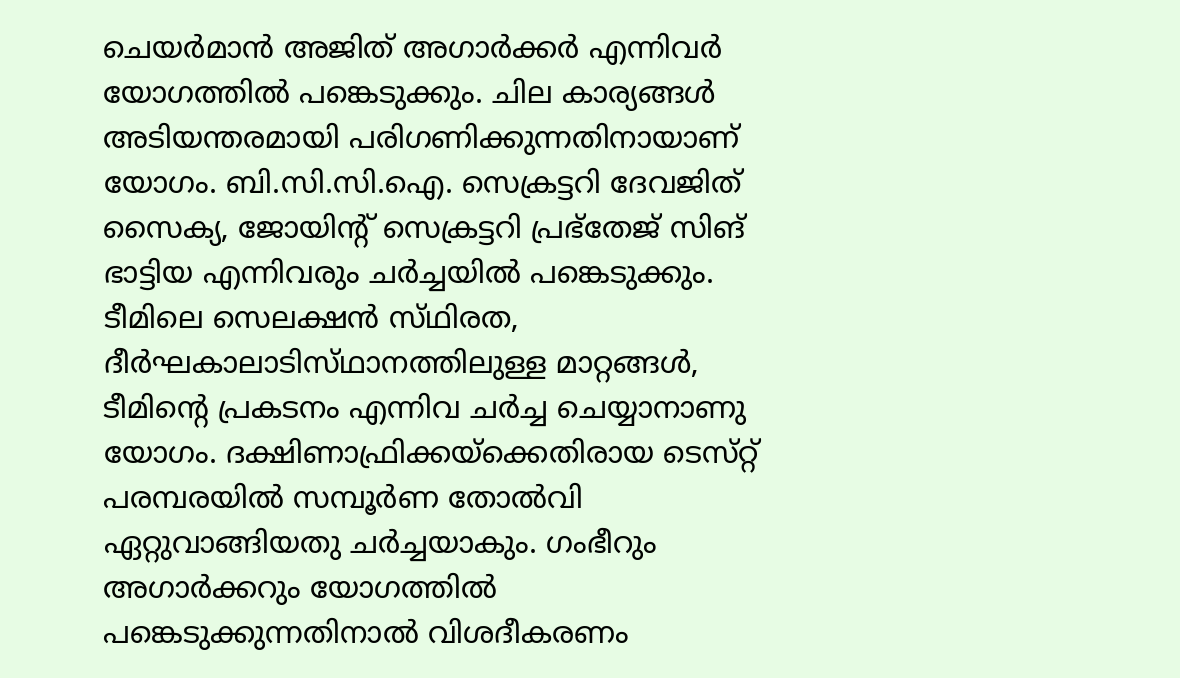ചെയര്‍മാന്‍ അജിത്‌ അഗാര്‍ക്കര്‍ എന്നിവര്‍ യോഗത്തില്‍ പങ്കെടുക്കും. ചില കാര്യങ്ങള്‍ അടിയന്തരമായി പരിഗണിക്കുന്നതിനായാണ്‌ യോഗം. ബി.സി.സി.ഐ. സെക്രട്ടറി ദേവജിത്‌ സൈക്യ, ജോയിന്റ്‌ സെക്രട്ടറി പ്രഭ്‌തേജ്‌ സിങ്‌ ഭാട്ടിയ എന്നിവരും ചര്‍ച്ചയില്‍ പങ്കെടുക്കും. ടീമിലെ സെലക്ഷന്‍ സ്‌ഥിരത, ദീര്‍ഘകാലാടിസ്‌ഥാനത്തിലുള്ള മാറ്റങ്ങള്‍, ടീമിന്റെ പ്രകടനം എന്നിവ ചര്‍ച്ച ചെയ്യാനാണു യോഗം. ദക്ഷിണാഫ്രിക്കയ്‌ക്കെതിരായ ടെസ്‌റ്റ് പരമ്പരയില്‍ സമ്പൂര്‍ണ തോല്‍വി ഏറ്റുവാങ്ങിയതു ചര്‍ച്ചയാകും. ഗംഭീറും അഗാര്‍ക്കറും യോഗത്തില്‍ പങ്കെടുക്കുന്നതിനാല്‍ വിശദീകരണം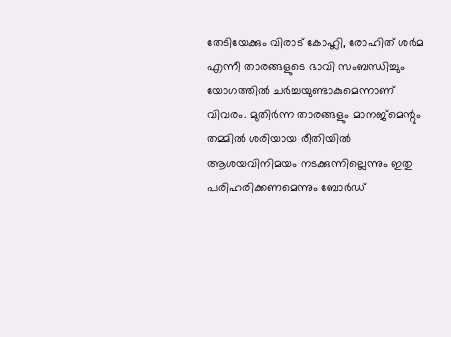തേടിയേക്കും വിരാട്‌ കോഹ്ലി, രോഹിത്‌ ശര്‍മ എന്നീ താരങ്ങളുടെ ഭാവി സംബന്ധിച്ചും യോഗത്തില്‍ ചര്‍ച്ചയുണ്ടാകുമെന്നാണ്‌ വിവരം. മുതിര്‍ന്ന താരങ്ങളും മാനജ്‌മെന്റും തമ്മില്‍ ശരിയായ രീതിയില്‍ ആശയവിനിമയം നടക്കുന്നില്ലെന്നും ഇതു പരിഹരിക്കണമെന്നും ബോര്‍ഡ്‌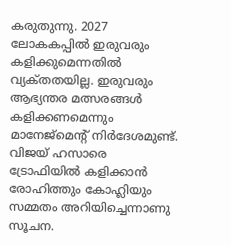കരുതുന്നു. 2027 ലോകകപ്പില്‍ ഇരുവരും കളിക്കുമെന്നതില്‍ വ്യക്‌തതയില്ല. ഇരുവരും ആഭ്യന്തര മത്സരങ്ങള്‍ കളിക്കണമെന്നും മാനേജ്‌മെന്റ്‌ നിര്‍ദേശമുണ്ട്‌. വിജയ്‌ ഹസാരെ ട്രോഫിയില്‍ കളിക്കാന്‍ രോഹിത്തും കോഹ്ലിയും സമ്മതം അറിയിച്ചെന്നാണു സൂചന.